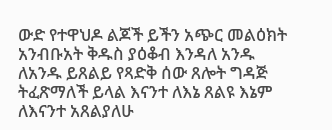ውድ የተዋህዶ ልጆች ይችን አጭር መልዕክት አንብቡአት ቅዱስ ያዕቆብ እንዳለ አንዱ ለአንዱ ይጸልይ የጻድቅ ሰው ጸሎት ግዳጅ ትፈጽማለች ይላል እናንተ ለእኔ ጸልዩ እኔም ለእናንተ አጸልያለሁ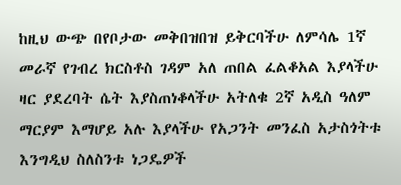ከዚህ ውጭ በየቦታው መቅበዝበዝ ይቅርባችሁ ለምሳሌ 1ኛ መራኛ የገብረ ክርስቶስ ገዳም አለ ጠበል ፈልቆአል እያላችሁ ዛር ያደረባት ሴት እያስጠነቆላችሁ አትለቁ 2ኛ አዲስ ዓለም ማርያም እማሆይ አሉ እያላችሁ የአጋንት መንፈስ አታስጎትቱ እንግዲህ ስለስንቱ ነጋዴዎች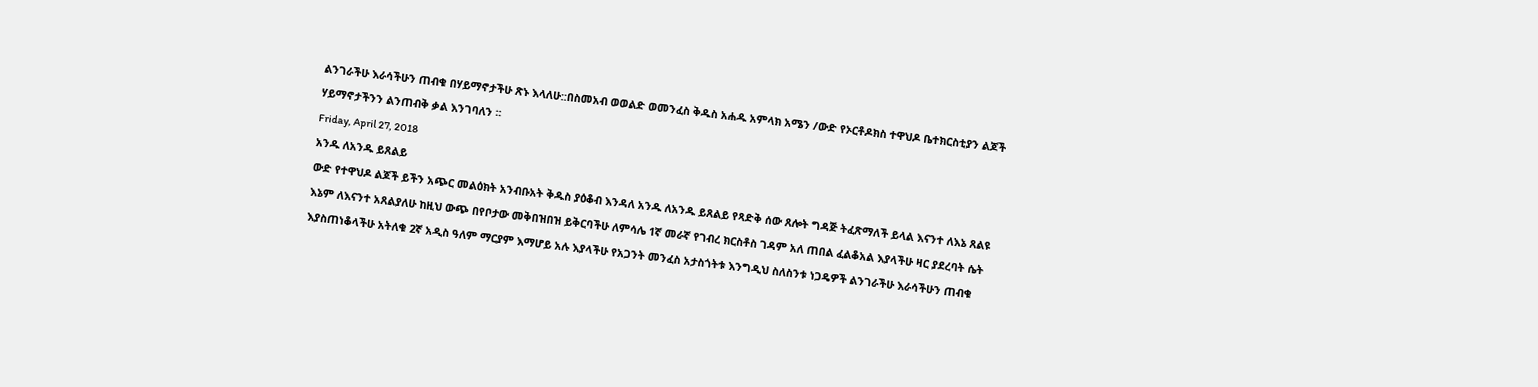ልንገራችሁ እራሳችሁን ጠብቁ በሃይማኖታችሁ ጽኑ እላለሁ::በስመአብ ወወልድ ወመንፈስ ቅዱስ አሐዱ አምላክ አሜን /ውድ የኦርቶዶክስ ተዋህዶ ቤተክርስቲያን ልጆች ሃይማኖታችንን ልንጠብቅ ቃል እንገባለን ፡፡
Friday, April 27, 2018
አንዱ ለአንዱ ይጸልይ
ውድ የተዋህዶ ልጆች ይችን አጭር መልዕክት አንብቡአት ቅዱስ ያዕቆብ እንዳለ አንዱ ለአንዱ ይጸልይ የጻድቅ ሰው ጸሎት ግዳጅ ትፈጽማለች ይላል እናንተ ለእኔ ጸልዩ እኔም ለእናንተ አጸልያለሁ ከዚህ ውጭ በየቦታው መቅበዝበዝ ይቅርባችሁ ለምሳሌ 1ኛ መራኛ የገብረ ክርስቶስ ገዳም አለ ጠበል ፈልቆአል እያላችሁ ዛር ያደረባት ሴት እያስጠነቆላችሁ አትለቁ 2ኛ አዲስ ዓለም ማርያም እማሆይ አሉ እያላችሁ የአጋንት መንፈስ አታስጎትቱ እንግዲህ ስለስንቱ ነጋዴዎች ልንገራችሁ እራሳችሁን ጠብቁ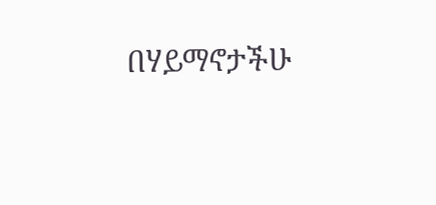በሃይማኖታችሁ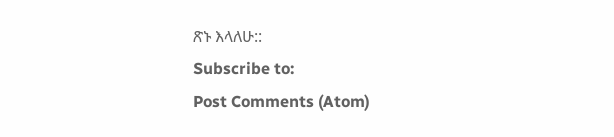ጽኑ እላለሁ::
Subscribe to:
Post Comments (Atom)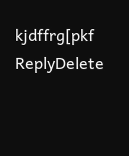kjdffrg[pkf
ReplyDelete